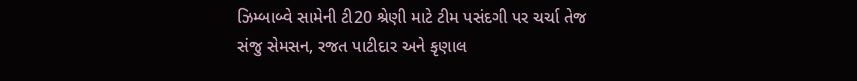ઝિમ્બાબ્વે સામેની ટી20 શ્રેણી માટે ટીમ પસંદગી પર ચર્ચા તેજ
સંજુ સેમસન, રજત પાટીદાર અને કૃણાલ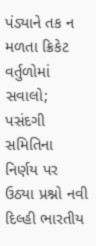પંડ્યાને તક ન મળતા ક્રિકેટ વર્તુળોમાં સવાલો; પસંદગી સમિતિના નિર્ણય પર ઉઠ્યા પ્રશ્નો નવી દિલ્હી ભારતીય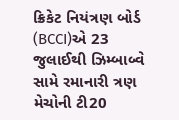ક્રિકેટ નિયંત્રણ બોર્ડ (BCCI)એ 23 જુલાઈથી ઝિમ્બાબ્વે સામે રમાનારી ત્રણ મેચોની ટી20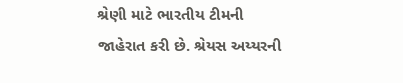શ્રેણી માટે ભારતીય ટીમની જાહેરાત કરી છે. શ્રેયસ અય્યરની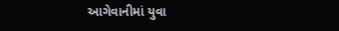આગેવાનીમાં યુવા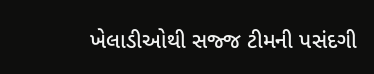ખેલાડીઓથી સજ્જ ટીમની પસંદગી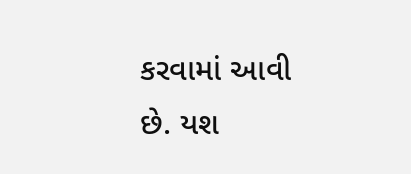કરવામાં આવી છે. યશ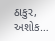ઠાકુર, અશોક…